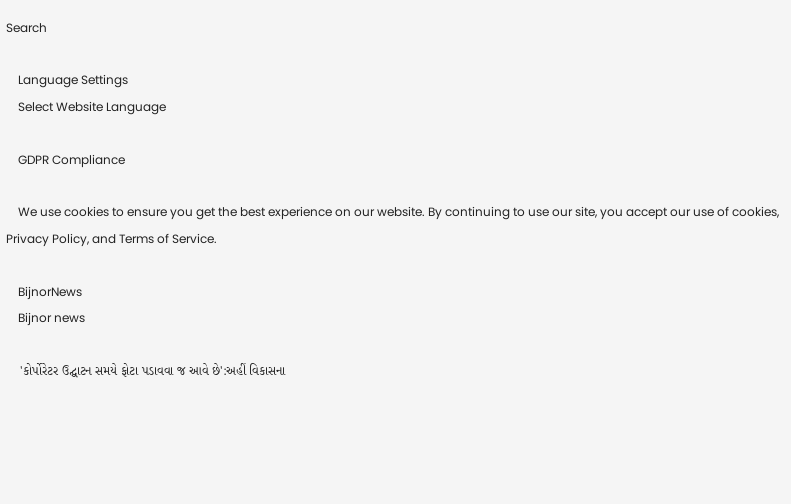Search

    Language Settings
    Select Website Language

    GDPR Compliance

    We use cookies to ensure you get the best experience on our website. By continuing to use our site, you accept our use of cookies, Privacy Policy, and Terms of Service.

    BijnorNews
    Bijnor news

    'કોર્પોરેટર ઉદ્ઘાટન સમયે ફોટા પડાવવા જ આવે છે':અહીં વિકાસના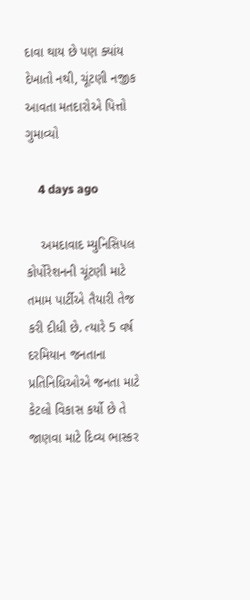દાવા થાય છે પણ ક્યાંય દેખાતો નથી, ચૂંટણી નજીક આવતા મતદારોએ પિત્તો ગુમાવ્યો

    4 days ago

    અમદાવાદ મ્યુનિસિપલ કોર્પોરેશનની ચૂંટણી માટે તમામ પાર્ટીએ તૈયારી તેજ કરી દીધી છે. ત્યારે 5 વર્ષ દરમિયાન જનતાના પ્રતિનિધિઓએ જનતા માટે કેટલો વિકાસ કર્યો છે તે જાણવા માટે દિવ્ય ભાસ્કર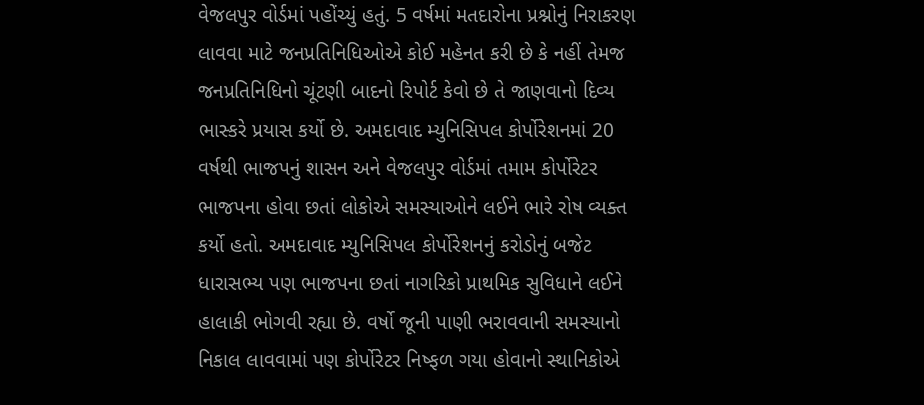વેજલપુર વોર્ડમાં પહોંચ્યું હતું. 5 વર્ષમાં મતદારોના પ્રશ્નોનું નિરાકરણ લાવવા માટે જનપ્રતિનિધિઓએ કોઈ મહેનત કરી છે કે નહીં તેમજ જનપ્રતિનિધિનો ચૂંટણી બાદનો રિપોર્ટ કેવો છે તે જાણવાનો દિવ્ય ભાસ્કરે પ્રયાસ કર્યો છે. અમદાવાદ મ્યુનિસિપલ કોર્પોરેશનમાં 20 વર્ષથી ભાજપનું શાસન અને વેજલપુર વોર્ડમાં તમામ કોર્પોરેટર ભાજપના હોવા છતાં લોકોએ સમસ્યાઓને લઈને ભારે રોષ વ્યક્ત કર્યો હતો. અમદાવાદ મ્યુનિસિપલ કોર્પોરેશનનું કરોડોનું બજેટ ધારાસભ્ય પણ ભાજપના છતાં નાગરિકો પ્રાથમિક સુવિધાને લઈને હાલાકી ભોગવી રહ્યા છે. વર્ષો જૂની પાણી ભરાવવાની સમસ્યાનો નિકાલ લાવવામાં પણ કોર્પોરેટર નિષ્ફળ ગયા હોવાનો સ્થાનિકોએ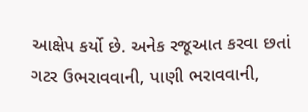આક્ષેપ કર્યો છે. અનેક રજૂઆત કરવા છતાં ગટર ઉભરાવવાની, પાણી ભરાવવાની,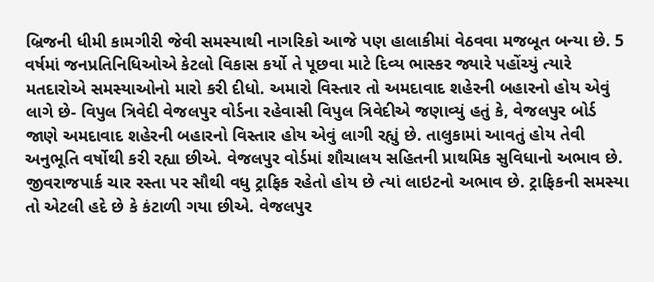બ્રિજની ધીમી કામગીરી જેવી સમસ્યાથી નાગરિકો આજે પણ હાલાકીમાં વેઠવવા મજબૂત બન્યા છે. 5 વર્ષમાં જનપ્રતિનિધિઓએ કેટલો વિકાસ કર્યો તે પૂછવા માટે દિવ્ય ભાસ્કર જ્યારે પહોંચ્યું ત્યારે મતદારોએ સમસ્યાઓનો મારો કરી દીધો. અમારો વિસ્તાર તો અમદાવાદ શહેરની બહારનો હોય એવું લાગે છે- વિપુલ ત્રિવેદી વેજલપુર વોર્ડના રહેવાસી વિપુલ ત્રિવેદીએ જણાવ્યું હતું કે, વેજલપુર બોર્ડ જાણે અમદાવાદ શહેરની બહારનો વિસ્તાર હોય એવું લાગી રહ્યું છે. તાલુકામાં આવતું હોય તેવી અનુભૂતિ વર્ષોથી કરી રહ્યા છીએ. વેજલપુર વોર્ડમાં શૌચાલય સહિતની પ્રાથમિક સુવિધાનો અભાવ છે. જીવરાજપાર્ક ચાર રસ્તા પર સૌથી વધુ ટ્રાફિક રહેતો હોય છે ત્યાં લાઇટનો અભાવ છે. ટ્રાફિકની સમસ્યા તો એટલી હદે છે કે કંટાળી ગયા છીએ. વેજલપુર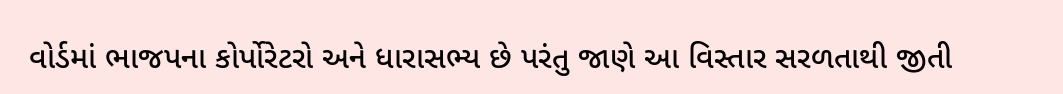વોર્ડમાં ભાજપના કોર્પોરેટરો અને ધારાસભ્ય છે પરંતુ જાણે આ વિસ્તાર સરળતાથી જીતી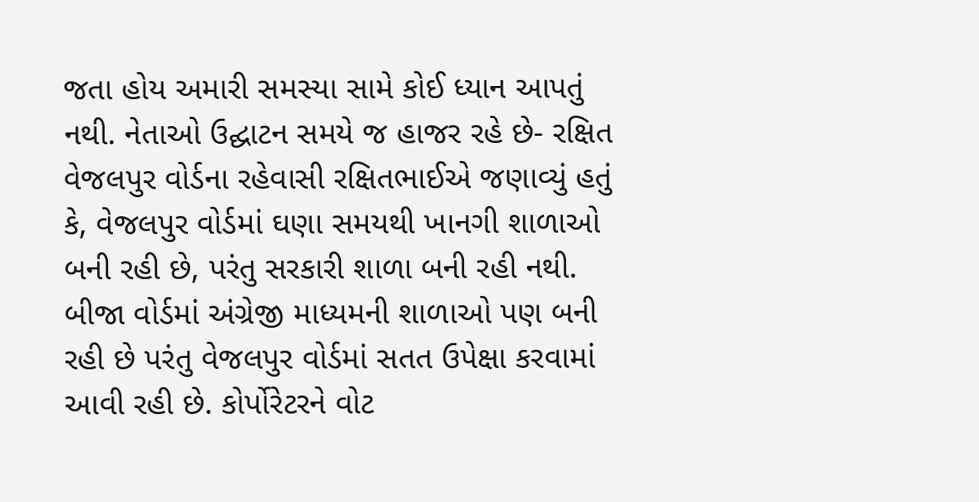જતા હોય અમારી સમસ્યા સામે કોઈ ધ્યાન આપતું નથી. નેતાઓ ઉદ્ઘાટન સમયે જ હાજર રહે છે- રક્ષિત વેજલપુર વોર્ડના રહેવાસી રક્ષિતભાઈએ જણાવ્યું હતું કે, વેજલપુર વોર્ડમાં ઘણા સમયથી ખાનગી શાળાઓ બની રહી છે, પરંતુ સરકારી શાળા બની રહી નથી. બીજા વોર્ડમાં અંગ્રેજી માધ્યમની શાળાઓ પણ બની રહી છે પરંતુ વેજલપુર વોર્ડમાં સતત ઉપેક્ષા કરવામાં આવી રહી છે. કોર્પોરેટરને વોટ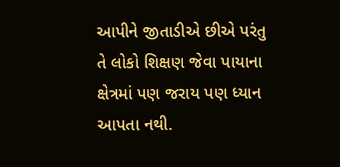આપીને જીતાડીએ છીએ પરંતુ તે લોકો શિક્ષણ જેવા પાયાના ક્ષેત્રમાં પણ જરાય પણ ધ્યાન આપતા નથી.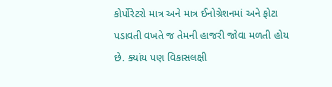કોર્પોરેટરો માત્ર અને માત્ર ઈનોગ્રેશનમાં અને ફોટા પડાવતી વખતે જ તેમની હાજરી જોવા મળતી હોય છે. ક્યાંય પણ વિકાસલક્ષી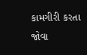કામગીરી કરતા જોવા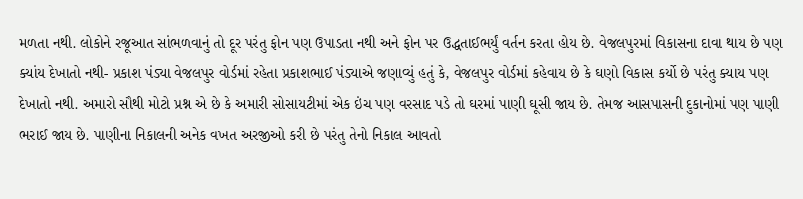મળતા નથી. લોકોને રજૂઆત સાંભળવાનું તો દૂર પરંતુ ફોન પણ ઉપાડતા નથી અને ફોન પર ઉદ્ધતાઈભર્યું વર્તન કરતા હોય છે. વેજલપુરમાં વિકાસના દાવા થાય છે પણ ક્યાંય દેખાતો નથી- પ્રકાશ પંડ્યા વેજલપુર વોર્ડમાં રહેતા પ્રકાશભાઈ પંડ્યાએ જણાવ્યું હતું કે, વેજલપુર વોર્ડમાં કહેવાય છે કે ઘણો વિકાસ કર્યો છે પરંતુ ક્યાય પણ દેખાતો નથી. અમારો સૌથી મોટો પ્રશ્ન એ છે કે અમારી સોસાયટીમાં એક ઇંચ પણ વરસાદ પડે તો ઘરમાં પાણી ઘૂસી જાય છે. તેમજ આસપાસની દુકાનોમાં પણ પાણી ભરાઈ જાય છે. પાણીના નિકાલની અનેક વખત અરજીઓ કરી છે પરંતુ તેનો નિકાલ આવતો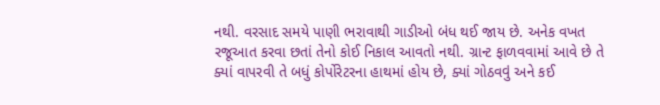નથી. વરસાદ સમયે પાણી ભરાવાથી ગાડીઓ બંધ થઈ જાય છે. અનેક વખત રજૂઆત કરવા છતાં તેનો કોઈ નિકાલ આવતો નથી. ગ્રાન્ટ ફાળવવામાં આવે છે તે ક્યાં વાપરવી તે બધું કોર્પોરેટરના હાથમાં હોય છે, ક્યાં ગોઠવવું અને કઈ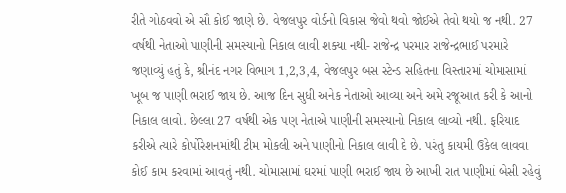રીતે ગોઠવવો એ સૌ કોઈ જાણે છે. વેજલપુર વોર્ડનો વિકાસ જેવો થવો જોઈએ તેવો થયો જ નથી. 27 વર્ષથી નેતાઓ પાણીની સમસ્યાનો નિકાલ લાવી શક્યા નથી- રાજેન્દ્ર પરમાર રાજેન્દ્રભાઈ પરમારે જણાવ્યું હતું કે, શ્રીનંદ નગર વિભાગ 1,2,3,4, વેજલપુર બસ સ્ટેન્ડ સહિતના વિસ્તારમાં ચોમાસામાં ખૂબ જ પાણી ભરાઈ જાય છે. આજ દિન સુધી અનેક નેતાઓ આવ્યા અને અમે રજૂઆત કરી કે આનો નિકાલ લાવો. છેલ્લા 27 વર્ષથી એક પણ નેતાએ પાણીની સમસ્યાનો નિકાલ લાવ્યો નથી. ફરિયાદ કરીએ ત્યારે કોર્પોરેશનમાંથી ટીમ મોકલી અને પાણીનો નિકાલ લાવી દે છે. પરંતુ કાયમી ઉકેલ લાવવા કોઈ કામ કરવામાં આવતું નથી. ચોમાસામાં ઘરમાં પાણી ભરાઈ જાય છે આખી રાત પાણીમાં બેસી રહેવું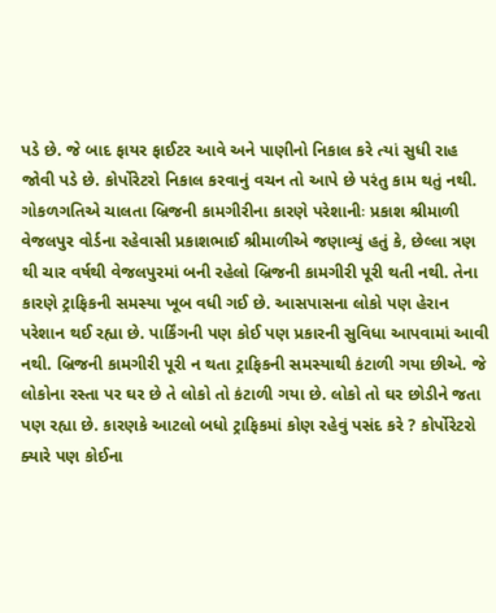પડે છે. જે બાદ ફાયર ફાઈટર આવે અને પાણીનો નિકાલ કરે ત્યાં સુધી રાહ જોવી પડે છે. કોર્પોરેટરો નિકાલ કરવાનું વચન તો આપે છે પરંતુ કામ થતું નથી. ગોકળગતિએ ચાલતા બ્રિજની કામગીરીના કારણે પરેશાનીઃ પ્રકાશ શ્રીમાળી વેજલપુર વોર્ડના રહેવાસી પ્રકાશભાઈ શ્રીમાળીએ જણાવ્યું હતું કે, છેલ્લા ત્રણ થી ચાર વર્ષથી વેજલપુરમાં બની રહેલો બ્રિજની કામગીરી પૂરી થતી નથી. તેના કારણે ટ્રાફિકની સમસ્યા ખૂબ વધી ગઈ છે. આસપાસના લોકો પણ હેરાન પરેશાન થઈ રહ્યા છે. પાર્કિંગની પણ કોઈ પણ પ્રકારની સુવિધા આપવામાં આવી નથી. બ્રિજની કામગીરી પૂરી ન થતા ટ્રાફિકની સમસ્યાથી કંટાળી ગયા છીએ. જે લોકોના રસ્તા પર ઘર છે તે લોકો તો કંટાળી ગયા છે. લોકો તો ઘર છોડીને જતા પણ રહ્યા છે. કારણકે આટલો બધો ટ્રાફિકમાં કોણ રહેવું પસંદ કરે ? કોર્પોરેટરો ક્યારે પણ કોઈના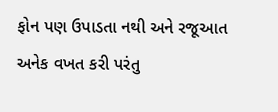ફોન પણ ઉપાડતા નથી અને રજૂઆત અનેક વખત કરી પરંતુ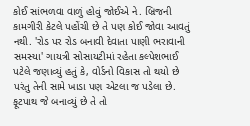કોઈ સાંભળવા વાળું હોવું જોઈએ ને. બ્રિજની કામગીરી કેટલે પહોંચી છે તે પણ કોઈ જોવા આવતું નથી. 'રોડ પર રોડ બનાવી દેવાતા પાણી ભરાવાની સમસ્યા' ગાયત્રી સોસાયટીમાં રહેતા કલ્પેશભાઈ પટેલે જણાવ્યું હતું કે, વોર્ડનો વિકાસ તો થયો છે પરંતુ તેની સામે ખાડા પણ એટલા જ પડેલા છે. ફૂટપાથ જે બનાવ્યું છે તે તો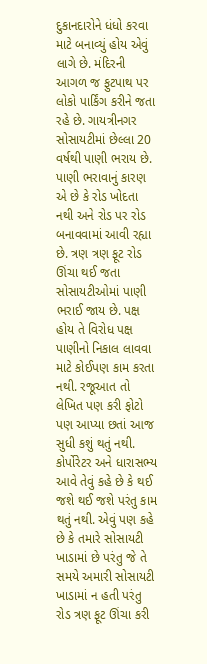દુકાનદારોને ધંધો કરવા માટે બનાવ્યું હોય એવું લાગે છે. મંદિરની આગળ જ ફુટપાથ પર લોકો પાર્કિંગ કરીને જતા રહે છે. ગાયત્રીનગર સોસાયટીમાં છેલ્લા 20 વર્ષથી પાણી ભરાય છે. પાણી ભરાવાનું કારણ એ છે કે રોડ ખોદતા નથી અને રોડ પર રોડ બનાવવામાં આવી રહ્યા છે. ત્રણ ત્રણ ફૂટ રોડ ઊંચા થઈ જતા સોસાયટીઓમાં પાણી ભરાઈ જાય છે. પક્ષ હોય તે વિરોધ પક્ષ પાણીનો નિકાલ લાવવા માટે કોઈપણ કામ કરતા નથી. રજૂઆત તો લેખિત પણ કરી ફોટો પણ આપ્યા છતાં આજ સુધી કશું થતું નથી. કોર્પોરેટર અને ધારાસભ્ય આવે તેવું કહે છે કે થઈ જશે થઈ જશે પરંતુ કામ થતું નથી. એવું પણ કહે છે કે તમારે સોસાયટી ખાડામાં છે પરંતુ જે તે સમયે અમારી સોસાયટી ખાડામાં ન હતી પરંતુ રોડ ત્રણ ફૂટ ઊંચા કરી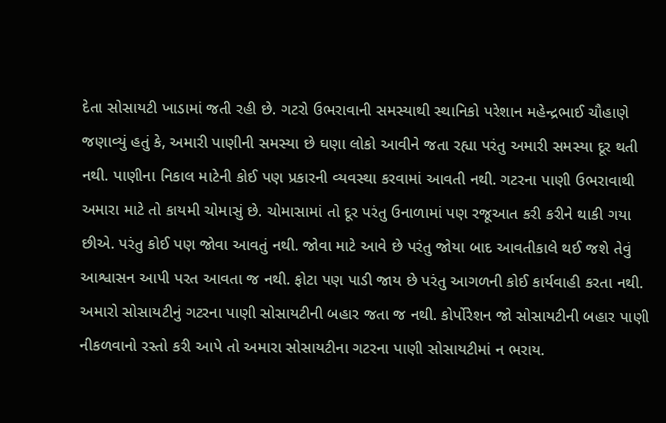દેતા સોસાયટી ખાડામાં જતી રહી છે. ગટરો ઉભરાવાની સમસ્યાથી સ્થાનિકો પરેશાન મહેન્દ્રભાઈ ચૌહાણે જણાવ્યું હતું કે, અમારી પાણીની સમસ્યા છે ઘણા લોકો આવીને જતા રહ્યા પરંતુ અમારી સમસ્યા દૂર થતી નથી. પાણીના નિકાલ માટેની કોઈ પણ પ્રકારની વ્યવસ્થા કરવામાં આવતી નથી. ગટરના પાણી ઉભરાવાથી અમારા માટે તો કાયમી ચોમાસું છે. ચોમાસામાં તો દૂર પરંતુ ઉનાળામાં પણ રજૂઆત કરી કરીને થાકી ગયા છીએ. પરંતુ કોઈ પણ જોવા આવતું નથી. જોવા માટે આવે છે પરંતુ જોયા બાદ આવતીકાલે થઈ જશે તેવું આશ્વાસન આપી પરત આવતા જ નથી. ફોટા પણ પાડી જાય છે પરંતુ આગળની કોઈ કાર્યવાહી કરતા નથી. અમારો સોસાયટીનું ગટરના પાણી સોસાયટીની બહાર જતા જ નથી. કોર્પોરેશન જો સોસાયટીની બહાર પાણી નીકળવાનો રસ્તો કરી આપે તો અમારા સોસાયટીના ગટરના પાણી સોસાયટીમાં ન ભરાય.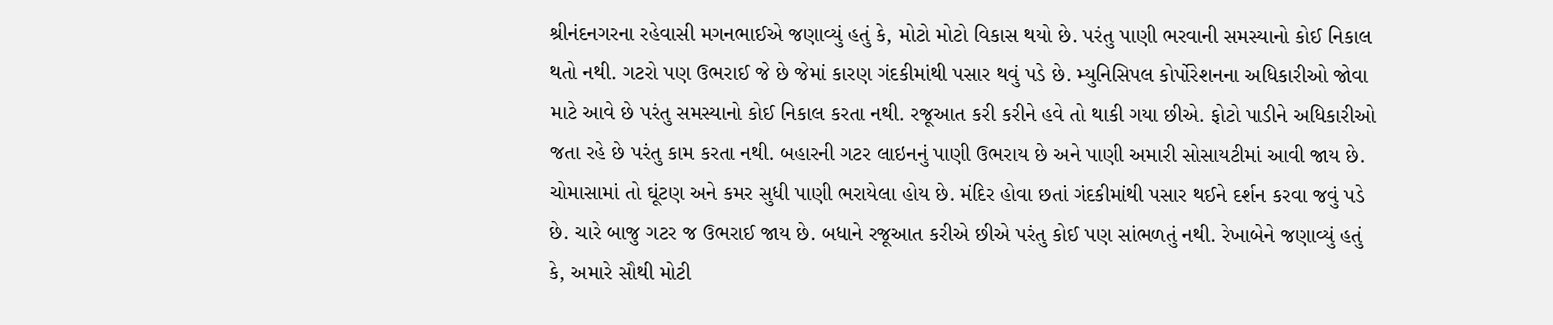શ્રીનંદનગરના રહેવાસી મગનભાઈએ જણાવ્યું હતું કે, મોટો મોટો વિકાસ થયો છે. પરંતુ પાણી ભરવાની સમસ્યાનો કોઈ નિકાલ થતો નથી. ગટરો પણ ઉભરાઈ જે છે જેમાં કારણ ગંદકીમાંથી પસાર થવું પડે છે. મ્યુનિસિપલ કોર્પોરેશનના અધિકારીઓ જોવા માટે આવે છે પરંતુ સમસ્યાનો કોઈ નિકાલ કરતા નથી. રજૂઆત કરી કરીને હવે તો થાકી ગયા છીએ. ફોટો પાડીને અધિકારીઓ જતા રહે છે પરંતુ કામ કરતા નથી. બહારની ગટર લાઇનનું પાણી ઉભરાય છે અને પાણી અમારી સોસાયટીમાં આવી જાય છે. ચોમાસામાં તો ઘૂંટણ અને કમર સુધી પાણી ભરાયેલા હોય છે. મંદિર હોવા છતાં ગંદકીમાંથી પસાર થઈને દર્શન કરવા જવું પડે છે. ચારે બાજુ ગટર જ ઉભરાઈ જાય છે. બધાને રજૂઆત કરીએ છીએ પરંતુ કોઈ પણ સાંભળતું નથી. રેખાબેને જણાવ્યું હતું કે, અમારે સૌથી મોટી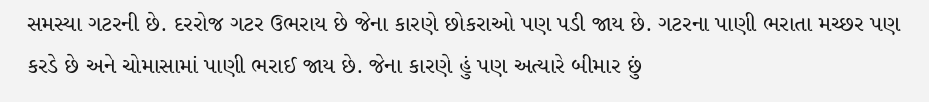સમસ્યા ગટરની છે. દરરોજ ગટર ઉભરાય છે જેના કારણે છોકરાઓ પણ પડી જાય છે. ગટરના પાણી ભરાતા મચ્છર પણ કરડે છે અને ચોમાસામાં પાણી ભરાઈ જાય છે. જેના કારણે હું પણ અત્યારે બીમાર છું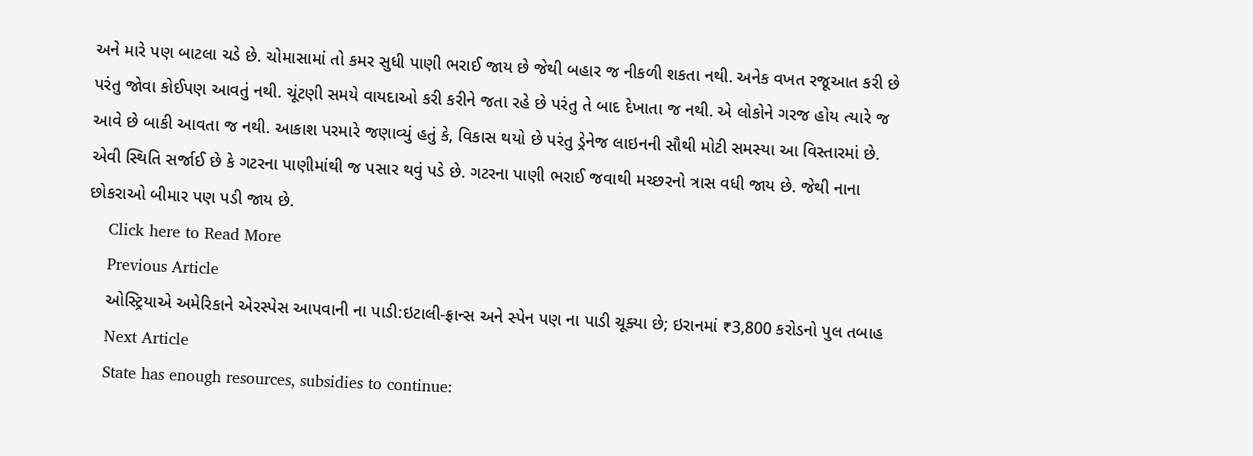અને મારે પણ બાટલા ચડે છે. ચોમાસામાં તો કમર સુધી પાણી ભરાઈ જાય છે જેથી બહાર જ નીકળી શકતા નથી. અનેક વખત રજૂઆત કરી છે પરંતુ જોવા કોઈપણ આવતું નથી. ચૂંટણી સમયે વાયદાઓ કરી કરીને જતા રહે છે પરંતુ તે બાદ દેખાતા જ નથી. એ લોકોને ગરજ હોય ત્યારે જ આવે છે બાકી આવતા જ નથી. આકાશ પરમારે જણાવ્યું હતું કે, વિકાસ થયો છે પરંતુ ડ્રેનેજ લાઇનની સૌથી મોટી સમસ્યા આ વિસ્તારમાં છે. એવી સ્થિતિ સર્જાઈ છે કે ગટરના પાણીમાંથી જ પસાર થવું પડે છે. ગટરના પાણી ભરાઈ જવાથી મચ્છરનો ત્રાસ વધી જાય છે. જેથી નાના છોકરાઓ બીમાર પણ પડી જાય છે.
    Click here to Read More
    Previous Article
    ઓસ્ટ્રિયાએ અમેરિકાને એરસ્પેસ આપવાની ના પાડી:ઇટાલી-ફ્રાન્સ અને સ્પેન પણ ના પાડી ચૂક્યા છે; ઇરાનમાં ₹3,800 કરોડનો પુલ તબાહ
    Next Article
    State has enough resources, subsidies to continue: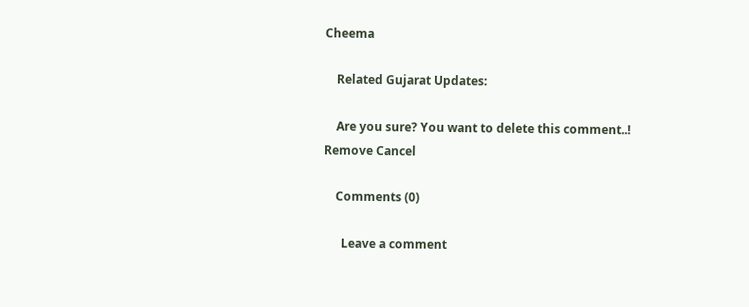Cheema

    Related Gujarat Updates:

    Are you sure? You want to delete this comment..! Remove Cancel

    Comments (0)

      Leave a comment